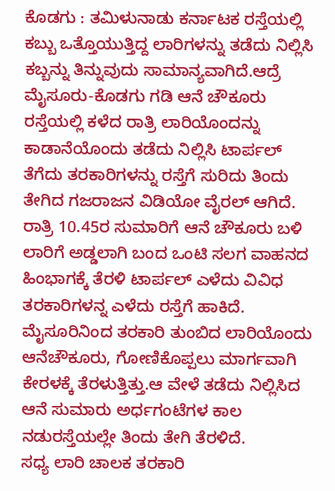ಕೊಡಗು : ತಮಿಳುನಾಡು ಕರ್ನಾಟಕ ರಸ್ತೆಯಲ್ಲಿ ಕಬ್ಬು ಒತ್ತೊಯುತ್ತಿದ್ದ ಲಾರಿಗಳನ್ನು ತಡೆದು ನಿಲ್ಲಿಸಿ ಕಬ್ಬನ್ನು ತಿನ್ನುವುದು ಸಾಮಾನ್ಯವಾಗಿದೆ.ಆದ್ರೆ ಮೈಸೂರು-ಕೊಡಗು ಗಡಿ ಆನೆ ಚೌಕೂರು ರಸ್ತೆಯಲ್ಲಿ ಕಳೆದ ರಾತ್ರಿ ಲಾರಿಯೊಂದನ್ನು ಕಾಡಾನೆಯೊಂದು ತಡೆದು ನಿಲ್ಲಿಸಿ ಟಾರ್ಪಲ್ ತೆಗೆದು ತರಕಾರಿಗಳನ್ನು ರಸ್ತೆಗೆ ಸುರಿದು ತಿಂದು ತೇಗಿದ ಗಜರಾಜನ ವಿಡಿಯೋ ವೈರಲ್ ಆಗಿದೆ.
ರಾತ್ರಿ 10.45ರ ಸುಮಾರಿಗೆ ಆನೆ ಚೌಕೂರು ಬಳಿ ಲಾರಿಗೆ ಅಡ್ಡಲಾಗಿ ಬಂದ ಒಂಟಿ ಸಲಗ ವಾಹನದ ಹಿಂಭಾಗಕ್ಕೆ ತೆರಳಿ ಟಾರ್ಪಲ್ ಎಳೆದು ವಿವಿಧ ತರಕಾರಿಗಳನ್ನ ಎಳೆದು ರಸ್ತೆಗೆ ಹಾಕಿದೆ. ಮೈಸೂರಿನಿಂದ ತರಕಾರಿ ತುಂಬಿದ ಲಾರಿಯೊಂದು ಆನೆಚೌಕೂರು, ಗೋಣಿಕೊಪ್ಪಲು ಮಾರ್ಗವಾಗಿ ಕೇರಳಕ್ಕೆ ತೆರಳುತ್ತಿತ್ತು.ಆ ವೇಳೆ ತಡೆದು ನಿಲ್ಲಿಸಿದ ಆನೆ ಸುಮಾರು ಅರ್ಧಗಂಟೆಗಳ ಕಾಲ ನಡುರಸ್ತೆಯಲ್ಲೇ ತಿಂದು ತೇಗಿ ತೆರಳಿದೆ.
ಸಧ್ಯ ಲಾರಿ ಚಾಲಕ ತರಕಾರಿ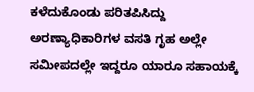ಕಳೆದುಕೊಂಡು ಪರಿತಪಿಸಿದ್ದು ಅರಣ್ಯಾಧಿಕಾರಿಗಳ ವಸತಿ ಗೃಹ ಅಲ್ಲೇ ಸಮೀಪದಲ್ಲೇ ಇದ್ದರೂ ಯಾರೂ ಸಹಾಯಕ್ಕೆ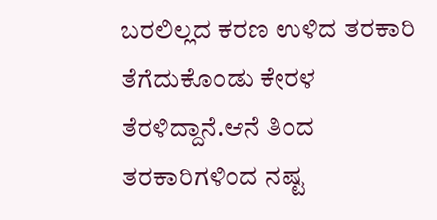ಬರಲಿಲ್ಲದ ಕರಣ ಉಳಿದ ತರಕಾರಿ ತೆಗೆದುಕೊಂಡು ಕೇರಳ ತೆರಳಿದ್ದಾನೆ.ಆನೆ ತಿಂದ ತರಕಾರಿಗಳಿಂದ ನಷ್ಟ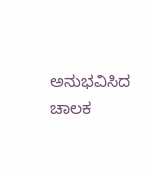ಅನುಭವಿಸಿದ ಚಾಲಕ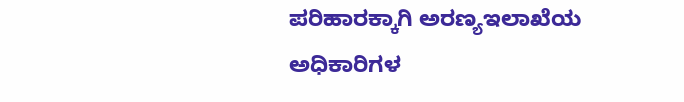ಪರಿಹಾರಕ್ಕಾಗಿ ಅರಣ್ಯಇಲಾಖೆಯ ಅಧಿಕಾರಿಗಳ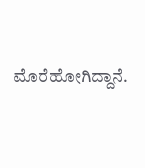ಮೊರೆಹೋಗಿದ್ದಾನೆ.